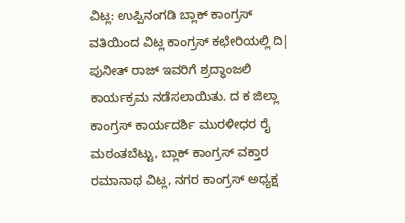ವಿಟ್ಲ: ಉಪ್ಪಿನಂಗಡಿ ಬ್ಲಾಕ್ ಕಾಂಗ್ರಸ್ ವತಿಯಿಂದ ವಿಟ್ಲ ಕಾಂಗ್ರಸ್ ಕಛೇರಿಯಲ್ಲಿ ದಿ| ಪುನೀತ್ ರಾಜ್ ಇವರಿಗೆ ಶ್ರದ್ಧಾಂಜಲಿ ಕಾರ್ಯಕ್ರಮ ನಡೆಸಲಾಯಿತು. ದ ಕ ಜಿಲ್ಲಾ ಕಾಂಗ್ರಸ್ ಕಾರ್ಯದರ್ಶಿ ಮುರಳೀಧರ ರೈ ಮಠಂತಬೆಟ್ಟು, ಬ್ಲಾಕ್ ಕಾಂಗ್ರಸ್ ವಕ್ತಾರ ರಮಾನಾಥ ವಿಟ್ಲ, ನಗರ ಕಾಂಗ್ರಸ್ ಅಧ್ಯಕ್ಷ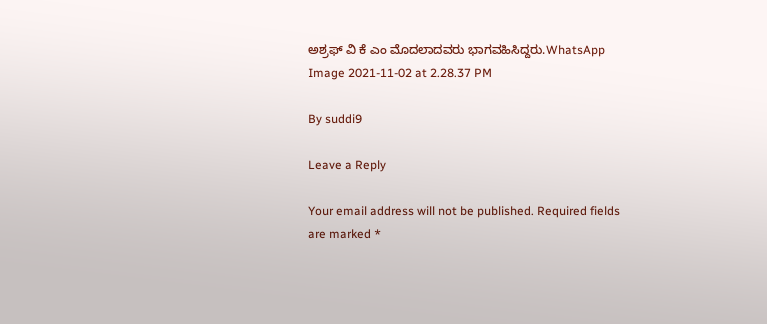ಅಶ್ರಫ್ ವಿ ಕೆ ಎಂ ಮೊದಲಾದವರು ಭಾಗವಹಿಸಿದ್ದರು.WhatsApp Image 2021-11-02 at 2.28.37 PM

By suddi9

Leave a Reply

Your email address will not be published. Required fields are marked *